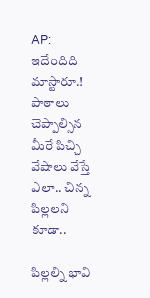AP: ఇదేందిది మాస్టారూ.! పాఠాలు చెప్పాల్సిన మీరే పిచ్చి వేషాలు వేస్తే ఎలా.. చిన్న పిల్లలని కూడా..

పిల్లల్ని భావి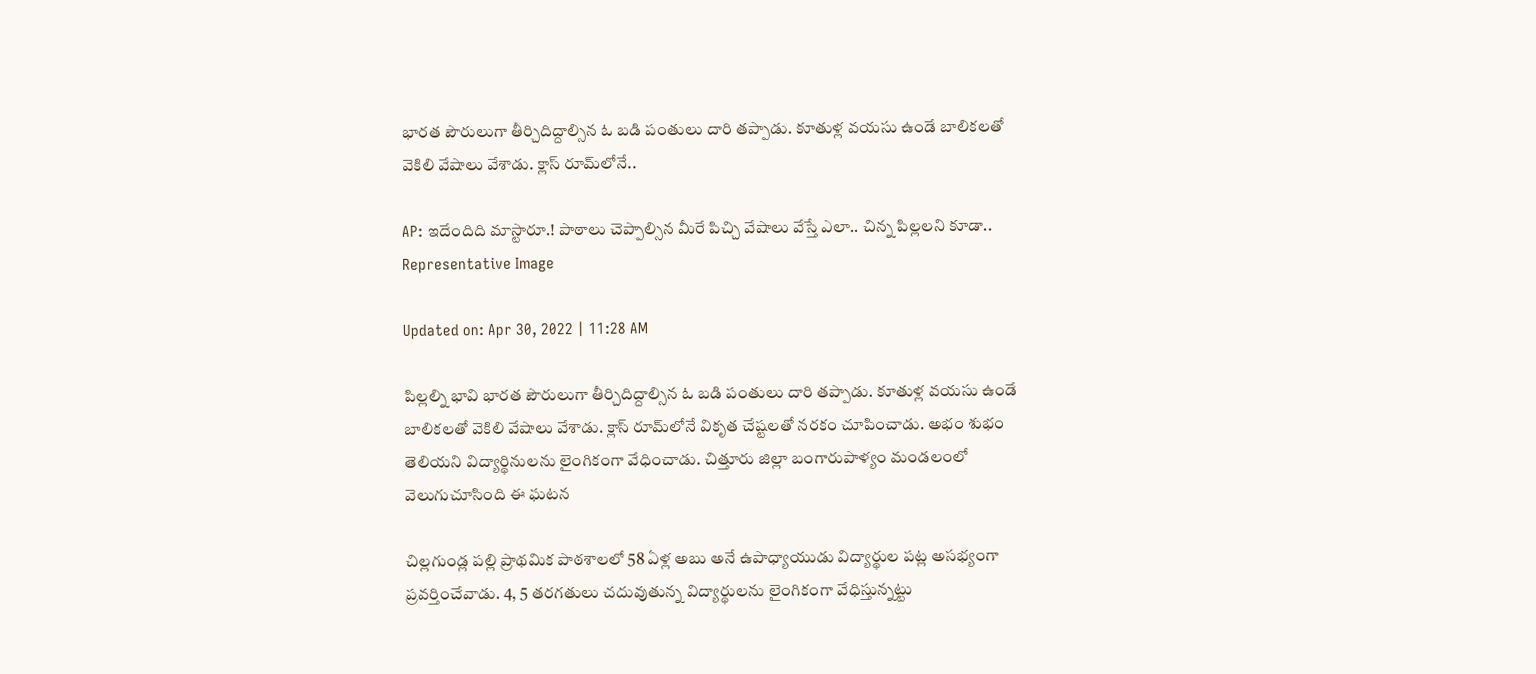భారత పౌరులుగా తీర్చిదిద్దాల్సిన ఓ బడి పంతులు దారి తప్పాడు. కూతుళ్ల వయసు ఉండే బాలికలతో వెకిలి వేషాలు వేశాడు. క్లాస్ రూమ్‌లోనే..

AP: ఇదేందిది మాస్టారూ.! పాఠాలు చెప్పాల్సిన మీరే పిచ్చి వేషాలు వేస్తే ఎలా.. చిన్న పిల్లలని కూడా..
Representative Image

Updated on: Apr 30, 2022 | 11:28 AM

పిల్లల్ని భావి భారత పౌరులుగా తీర్చిదిద్దాల్సిన ఓ బడి పంతులు దారి తప్పాడు. కూతుళ్ల వయసు ఉండే బాలికలతో వెకిలి వేషాలు వేశాడు. క్లాస్ రూమ్‌లోనే వికృత చేష్టలతో నరకం చూపించాడు. అభం శుభం తెలియని విద్యార్థినులను లైంగికంగా వేధించాడు. చిత్తూరు జిల్లా బంగారుపాళ్యం మండలంలో వెలుగుచూసింది ఈ ఘటన

చిల్లగుండ్ల పల్లి ప్రాథమిక పాఠశాలలో 58 ఏళ్ల అబు అనే ఉపాధ్యాయుడు విద్యార్థుల పట్ల అసభ్యంగా ప్రవర్తించేవాడు. 4, 5 తరగతులు చదువుతున్న విద్యార్థులను లైంగికంగా వేధిస్తున్నట్టు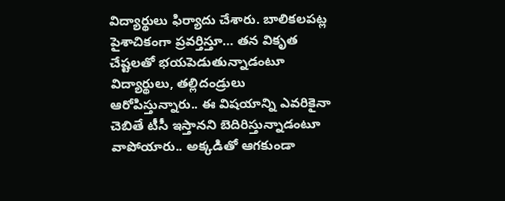విద్యార్థులు ఫిర్యాదు చేశారు. బాలికలపట్ల పైశాచికంగా ప్రవర్తిస్తూ… తన వికృత చేష్టలతో భయపెడుతున్నాడంటూ విద్యార్థులు, తల్లిదండ్రులు ఆరోపిస్తున్నారు.. ఈ విషయాన్ని ఎవరికైనా చెబితే టీసీ ఇస్తానని బెదిరిస్తున్నాడంటూ వాపోయారు.. అక్కడితో ఆగకుండా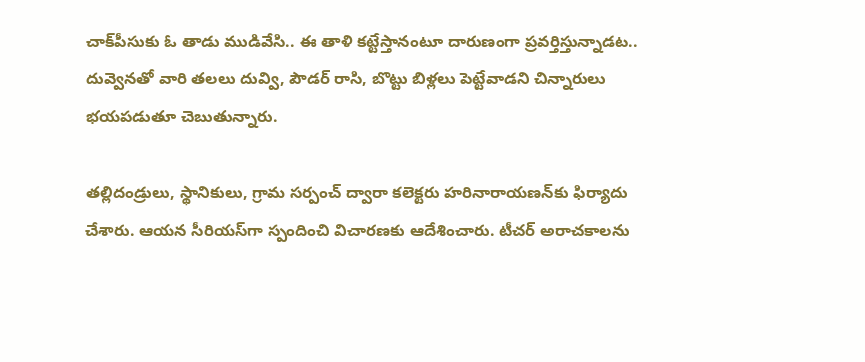చాక్‌పీసుకు ఓ తాడు ముడివేసి.. ఈ తాళి కట్టేస్తానంటూ దారుణంగా ప్రవర్తిస్తున్నాడట.. దువ్వెనతో వారి తలలు దువ్వి, పౌడర్‌ రాసి, బొట్టు బిళ్లలు పెట్టేవాడని చిన్నారులు భయపడుతూ చెబుతున్నారు.

తల్లిదండ్రులు, స్థానికులు, గ్రామ సర్పంచ్ ద్వారా కలెక్టరు హరినారాయణన్‌‌కు ఫిర్యాదు చేశారు. ఆయన సీరియస్‌గా స్పందించి విచారణకు ఆదేశించారు. టీచర్ అరాచకాలను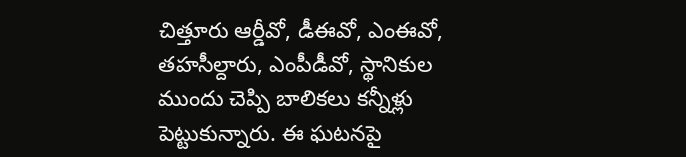చిత్తూరు ఆర్డీవో, డీఈవో, ఎంఈవో, తహసీల్దారు, ఎంపీడీవో, స్థానికుల ముందు చెప్పి బాలికలు కన్నీళ్లు పెట్టుకున్నారు. ఈ ఘటనపై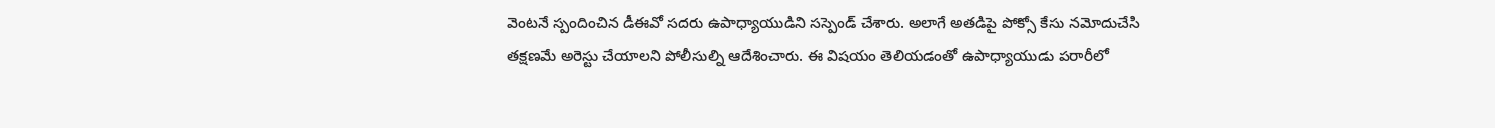వెంటనే స్పందించిన డీఈవో సదరు ఉపాధ్యాయుడిని సస్పెండ్ చేశారు. అలాగే అతడిపై పోక్సో కేసు నమోదుచేసి తక్షణమే అరెస్టు చేయాలని పోలీసుల్ని ఆదేశించారు. ఈ విషయం తెలియడంతో ఉపాధ్యాయుడు పరారీలో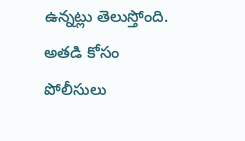ఉన్నట్లు తెలుస్తోంది. అతడి కోసం పోలీసులు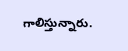గాలిస్తున్నారు.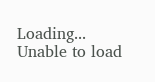Loading...
Unable to load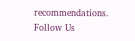recommendations.
Follow Us